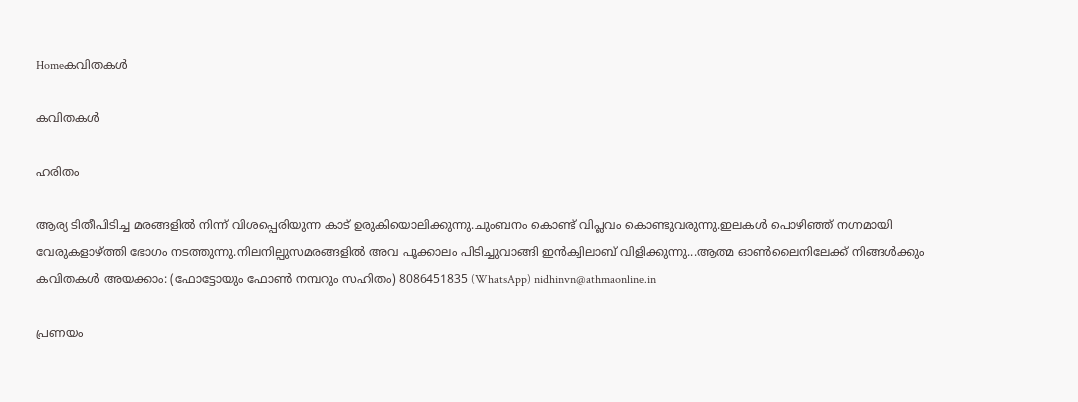Homeകവിതകൾ

കവിതകൾ

ഹരിതം

ആര്യ ടിതീപിടിച്ച മരങ്ങളില്‍ നിന്ന് വിശപ്പെരിയുന്ന കാട് ഉരുകിയൊലിക്കുന്നു.ചുംബനം കൊണ്ട് വിപ്ലവം കൊണ്ടുവരുന്നു.ഇലകള്‍ പൊഴിഞ്ഞ് നഗ്നമായി വേരുകളാഴ്ത്തി ഭോഗം നടത്തുന്നു.നിലനില്പുസമരങ്ങളില്‍ അവ പൂക്കാലം പിടിച്ചുവാങ്ങി ഇന്‍ക്വിലാബ് വിളിക്കുന്നു...ആത്മ ഓൺലൈനിലേക്ക് നിങ്ങൾക്കും കവിതകൾ അയക്കാം: (ഫോട്ടോയും ഫോണ്‍ നമ്പറും സഹിതം) 8086451835 (WhatsApp) nidhinvn@athmaonline.in

പ്രണയം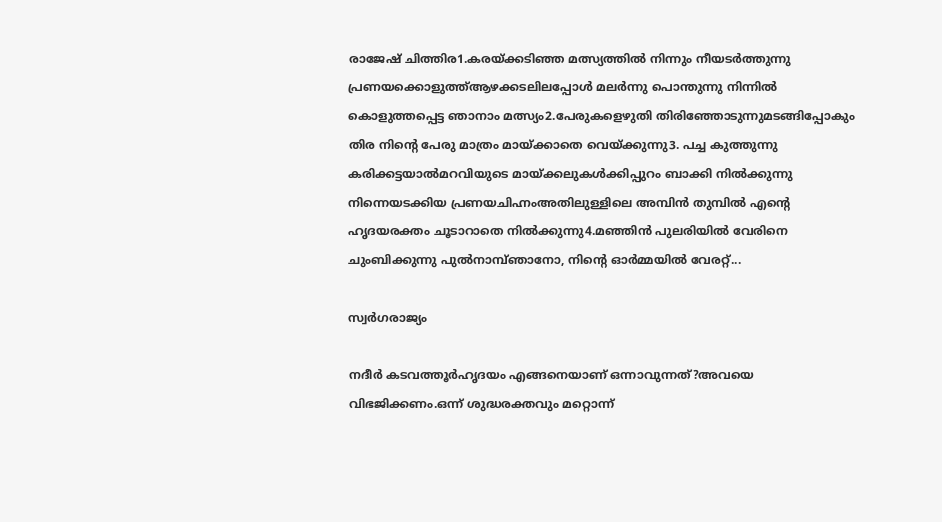രാജേഷ് ചിത്തിര1.കരയ്ക്കടിഞ്ഞ മത്സ്യത്തിൽ നിന്നും നീയടർത്തുന്നു പ്രണയക്കൊളുത്ത്ആഴക്കടലിലപ്പോൾ മലർന്നു പൊന്തുന്നു നിന്നിൽ കൊളുത്തപ്പെട്ട ഞാനാം മത്സ്യം2.പേരുകളെഴുതി തിരിഞ്ഞോടുന്നുമടങ്ങിപ്പോകും തിര നിന്റെ പേരു മാത്രം മായ്ക്കാതെ വെയ്ക്കുന്നു3. പച്ച കുത്തുന്നു കരിക്കട്ടയാൽമറവിയുടെ മായ്ക്കലുകൾക്കിപ്പുറം ബാക്കി നിൽക്കുന്നു നിന്നെയടക്കിയ പ്രണയചിഹ്നംഅതിലുള്ളിലെ അമ്പിൻ തുമ്പിൽ എന്റെ ഹൃദയരക്തം ചൂടാറാതെ നിൽക്കുന്നു4.മഞ്ഞിൻ പുലരിയിൽ വേരിനെ ചുംബിക്കുന്നു പുൽനാമ്പ്ഞാനോ, നിന്റെ ഓർമ്മയിൽ വേരറ്റ്...

സ്വർഗരാജ്യം

നദീർ കടവത്തൂർഹൃദയം എങ്ങനെയാണ്‌ ഒന്നാവുന്നത്?അവയെ വിഭജിക്കണം.ഒന്ന് ശുദ്ധരക്തവും മറ്റൊന്ന്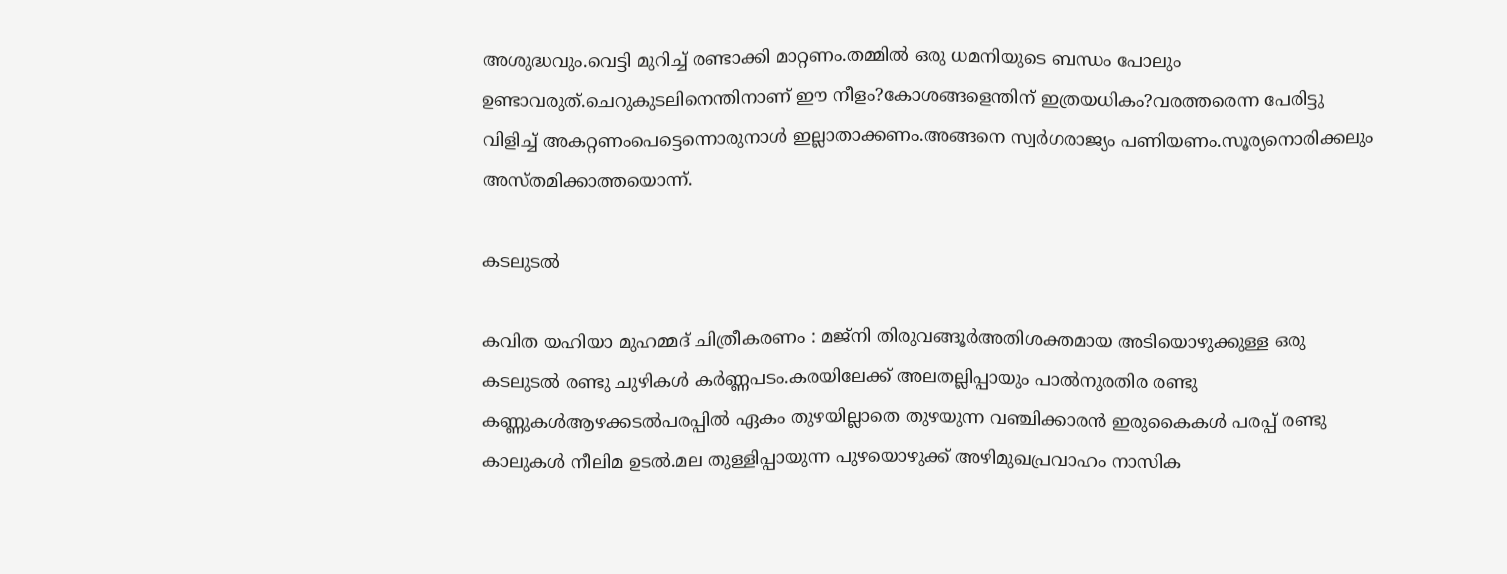അശുദ്ധവും.വെട്ടി മുറിച്ച് രണ്ടാക്കി മാറ്റണം.തമ്മിൽ ഒരു ധമനിയുടെ ബന്ധം പോലും ഉണ്ടാവരുത്.ചെറുകുടലിനെന്തിനാണ്‌ ഈ നീളം?കോശങ്ങളെന്തിന്‌ ഇത്രയധികം?വരത്തരെന്ന പേരിട്ടു വിളിച്ച് അകറ്റണംപെട്ടെന്നൊരുനാൾ ഇല്ലാതാക്കണം.അങ്ങനെ സ്വർഗരാജ്യം പണിയണം.സൂര്യനൊരിക്കലും അസ്തമിക്കാത്തയൊന്ന്.

കടലുടൽ

കവിത യഹിയാ മുഹമ്മദ് ചിത്രീകരണം : മജ്നി തിരുവങ്ങൂർഅതിശക്തമായ അടിയൊഴുക്കുള്ള ഒരു കടലുടൽ രണ്ടു ചുഴികൾ കർണ്ണപടം.കരയിലേക്ക് അലതല്ലിപ്പായും പാൽനുരതിര രണ്ടു കണ്ണുകൾആഴക്കടൽപരപ്പിൽ ഏകം തുഴയില്ലാതെ തുഴയുന്ന വഞ്ചിക്കാരൻ ഇരുകൈകൾ പരപ്പ് രണ്ടു കാലുകൾ നീലിമ ഉടൽ.മല തുള്ളിപ്പായുന്ന പുഴയൊഴുക്ക് അഴിമുഖപ്രവാഹം നാസിക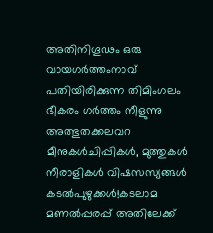അതിനിഗൂഢം ഒരു വായഗർത്തംനാവ് പതിയിരിക്കുന്ന തിമിംഗലം ഭീകരം ഗർത്തം നീളുന്നു അത്ഭുതക്കലവറ മീനുകൾചിപ്പികൾ, മുത്തുകൾ നീരാളികൾ വിഷസസ്യങ്ങൾ കടൽപുഴുക്കൾ!കടലാമ മണൽപ്പരപ്പ് അതിലേക്ക്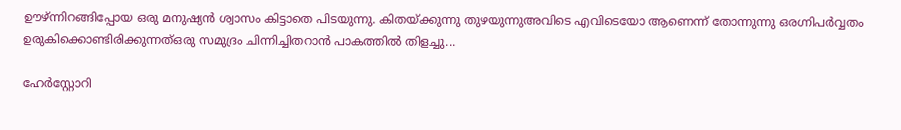ഊഴ്ന്നിറങ്ങിപ്പോയ ഒരു മനുഷ്യൻ ശ്വാസം കിട്ടാതെ പിടയുന്നു. കിതയ്ക്കുന്നു തുഴയുന്നുഅവിടെ എവിടെയോ ആണെന്ന് തോന്നുന്നു ഒരഗ്നിപർവ്വതം ഉരുകിക്കൊണ്ടിരിക്കുന്നത്ഒരു സമുദ്രം ചിന്നിച്ചിതറാൻ പാകത്തിൽ തിളച്ചു...

ഹേർസ്റ്റോറി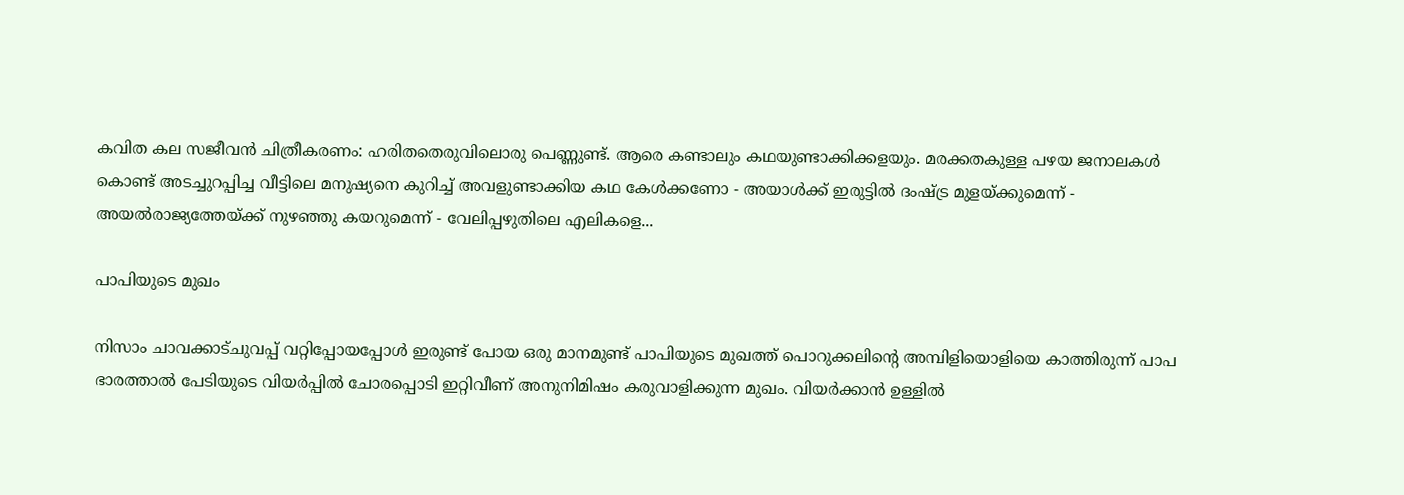കവിത കല സജീവൻ ചിത്രീകരണം: ഹരിതതെരുവിലൊരു പെണ്ണുണ്ട്. ആരെ കണ്ടാലും കഥയുണ്ടാക്കിക്കളയും. മരക്കതകുള്ള പഴയ ജനാലകൾ കൊണ്ട് അടച്ചുറപ്പിച്ച വീട്ടിലെ മനുഷ്യനെ കുറിച്ച് അവളുണ്ടാക്കിയ കഥ കേൾക്കണോ - അയാൾക്ക് ഇരുട്ടിൽ ദംഷ്ട്ര മുളയ്ക്കുമെന്ന് - അയൽരാജ്യത്തേയ്ക്ക് നുഴഞ്ഞു കയറുമെന്ന് - വേലിപ്പഴുതിലെ എലികളെ...

പാപിയുടെ മുഖം

നിസാം ചാവക്കാട്ചുവപ്പ് വറ്റിപ്പോയപ്പോള്‍ ഇരുണ്ട് പോയ ഒരു മാനമുണ്ട് പാപിയുടെ മുഖത്ത് പൊറുക്കലിന്റെ അമ്പിളിയൊളിയെ കാത്തിരുന്ന് പാപ ഭാരത്താല്‍ പേടിയുടെ വിയര്‍പ്പില്‍ ചോരപ്പൊടി ഇറ്റിവീണ് അനുനിമിഷം കരുവാളിക്കുന്ന മുഖം. വിയര്‍ക്കാന്‍ ഉള്ളില്‍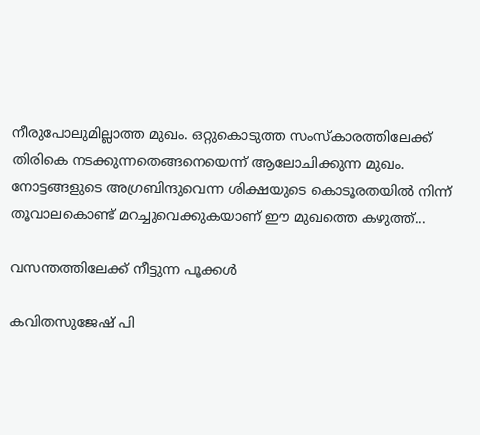നീരുപോലുമില്ലാത്ത മുഖം. ഒറ്റുകൊടുത്ത സംസ്‌കാരത്തിലേക്ക് തിരികെ നടക്കുന്നതെങ്ങനെയെന്ന് ആലോചിക്കുന്ന മുഖം. നോട്ടങ്ങളുടെ അഗ്രബിന്ദുവെന്ന ശിക്ഷയുടെ കൊടൂരതയില്‍ നിന്ന് തൂവാലകൊണ്ട് മറച്ചുവെക്കുകയാണ് ഈ മുഖത്തെ കഴുത്ത്...

വസന്തത്തിലേക്ക് നീട്ടുന്ന പൂക്കൾ

കവിതസുജേഷ് പി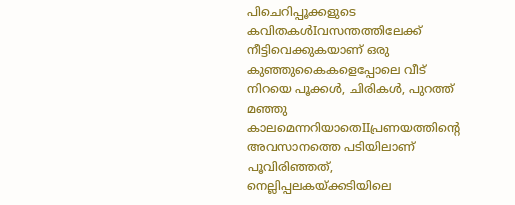പിചെറിപ്പൂക്കളുടെ കവിതകൾIവസന്തത്തിലേക്ക് നീട്ടിവെക്കുകയാണ് ഒരു കുഞ്ഞുകൈകളെപ്പോലെ വീട് നിറയെ പൂക്കൾ, ചിരികൾ, പുറത്ത് മഞ്ഞു കാലമെന്നറിയാതെIIപ്രണയത്തിൻ്റെ അവസാനത്തെ പടിയിലാണ് പൂവിരിഞ്ഞത്, നെല്ലിപ്പലകയ്ക്കടിയിലെ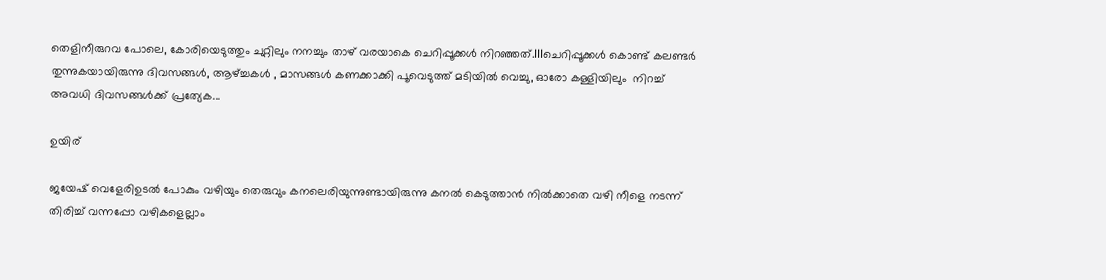തെളിനീരുറവ പോലെ, കോരിയെടുത്തും ചുറ്റിലും നനച്ചും താഴ് വരയാകെ ചെറിപ്പൂക്കൾ നിറഞ്ഞത്.IIIചെറിപ്പൂക്കൾ കൊണ്ട് കലണ്ടർ തുന്നുകയായിരുന്നു ദിവസങ്ങൾ, ആഴ്ച്ചകൾ , മാസങ്ങൾ കണക്കാക്കി പൂവെടുത്ത് മടിയിൽ വെച്ചു, ഓരോ കള്ളിയിലും  നിറച്ച് അവധി ദിവസങ്ങൾക്ക് പ്രത്യേക...

ഉയിര്

ജയേഷ് വെളേരിഉടൽ പോകും വഴിയും തെരുവും കനലെരിയുന്നുണ്ടായിരുന്നു കനൽ കെടുത്താൻ നിൽക്കാതെ വഴി നീളെ നടന്ന് തിരിച്ച് വന്നപ്പോ വഴികളെല്ലാം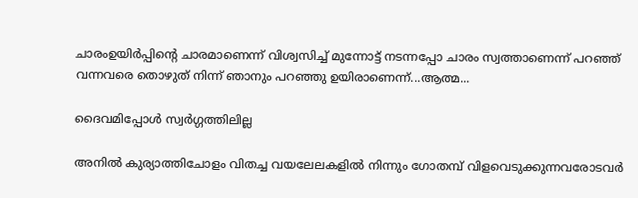ചാരംഉയിർപ്പിന്റെ ചാരമാണെന്ന് വിശ്വസിച്ച് മുന്നോട്ട് നടന്നപ്പോ ചാരം സ്വത്താണെന്ന് പറഞ്ഞ് വന്നവരെ തൊഴുത് നിന്ന് ഞാനും പറഞ്ഞു ഉയിരാണെന്ന്...ആത്മ...

ദൈവമിപ്പോള്‍ സ്വര്‍ഗ്ഗത്തിലില്ല

അനിൽ കുര്യാത്തിചോളം വിതച്ച വയലേലകളില്‍ നിന്നും ഗോതമ്പ് വിളവെടുക്കുന്നവരോടവർ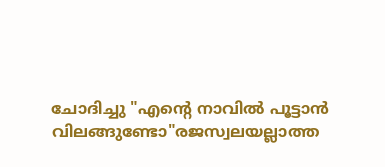ചോദിച്ചു "എന്റെ നാവിൽ പൂട്ടാന്‍ വിലങ്ങുണ്ടോ"രജസ്വലയല്ലാത്ത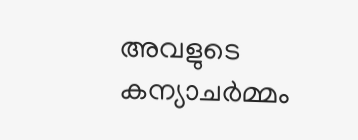അവളുടെ കന്യാചര്‍മ്മം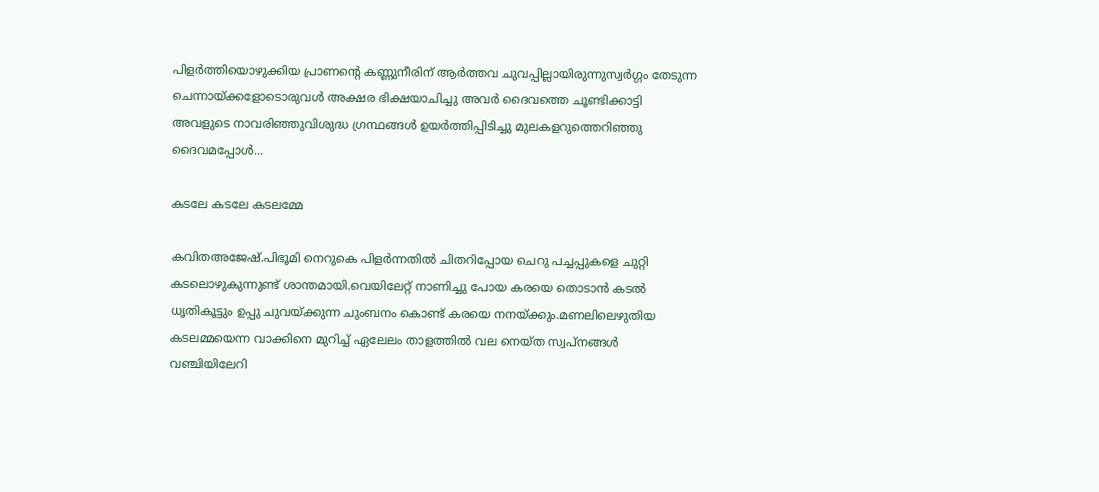പിളർത്തിയൊഴുക്കിയ പ്രാണന്റെ കണ്ണുനീരിന് ആർത്തവ ചുവപ്പില്ലായിരുന്നുസ്വര്‍ഗ്ഗം തേടുന്ന ചെന്നായ്ക്കളോടൊരുവൾ അക്ഷര ഭിക്ഷയാചിച്ചു അവര്‍ ദൈവത്തെ ചൂണ്ടിക്കാട്ടി അവളുടെ നാവരിഞ്ഞുവിശുദ്ധ ഗ്രന്ഥങ്ങള്‍ ഉയര്‍ത്തിപ്പിടിച്ചു മുലകളറുത്തെറിഞ്ഞു ദൈവമപ്പോള്‍...

കടലേ കടലേ കടലമ്മേ

കവിതഅജേഷ്.പിഭൂമി നെറുകെ പിളർന്നതിൽ ചിതറിപ്പോയ ചെറു പച്ചപ്പുകളെ ചുറ്റി കടലൊഴുകുന്നുണ്ട് ശാന്തമായി.വെയിലേറ്റ് നാണിച്ചു പോയ കരയെ തൊടാൻ കടൽ ധൃതികൂട്ടും ഉപ്പു ചുവയ്ക്കുന്ന ചുംബനം കൊണ്ട് കരയെ നനയ്ക്കും.മണലിലെഴുതിയ കടലമ്മയെന്ന വാക്കിനെ മുറിച്ച് ഏലേലം താളത്തിൽ വല നെയ്ത സ്വപ്നങ്ങൾ വഞ്ചിയിലേറി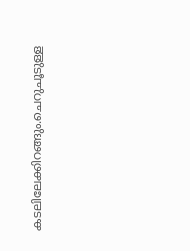കടലിലേക്കിറങ്ങും.ചെറുചൂടുള്ള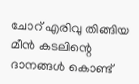ചോറ് എരിവു തിങ്ങിയ മീൻ കടലിന്റെ ദാനങ്ങൾ കൊണ്ട്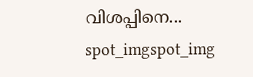വിശപ്പിനെ...
spot_imgspot_img